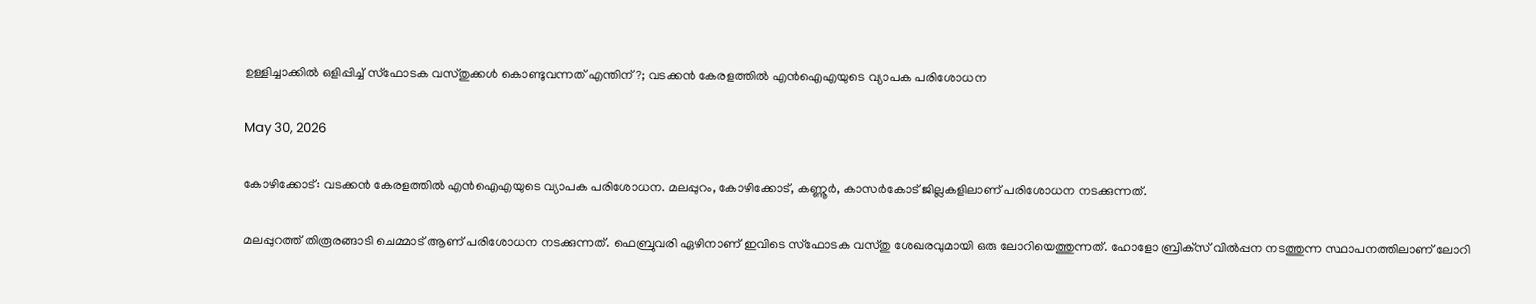ഉള്ളിച്ചാക്കില്‍ ഒളിപ്പിച്ച് സ്‌ഫോടക വസ്തുക്കള്‍ കൊണ്ടുവന്നത് എന്തിന്?; വടക്കന്‍ കേരളത്തില്‍ എന്‍ഐഎയുടെ വ്യാപക പരിശോധന

May 30, 2026

കോഴിക്കോട്: വടക്കന്‍ കേരളത്തില്‍ എന്‍ഐഎയുടെ വ്യാപക പരിശോധന. മലപ്പുറം, കോഴിക്കോട്, കണ്ണൂര്‍, കാസര്‍കോട് ജില്ലകളിലാണ് പരിശോധന നടക്കുന്നത്.

മലപ്പുറത്ത് തിരൂരങ്ങാടി ചെമ്മാട് ആണ് പരിശോധന നടക്കുന്നത്. ഫെബ്രുവരി ഏഴിനാണ് ഇവിടെ സ്‌ഫോടക വസ്തു ശേഖരവുമായി ഒരു ലോറിയെത്തുന്നത്. ഹോളോ ബ്രിക്‌സ് വില്‍പ്പന നടത്തുന്ന സ്ഥാപനത്തിലാണ് ലോറി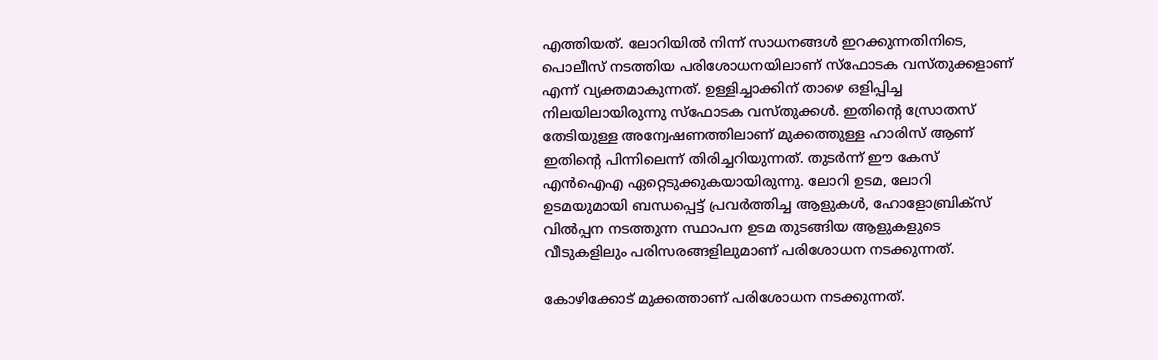എത്തിയത്. ലോറിയില്‍ നിന്ന് സാധനങ്ങള്‍ ഇറക്കുന്നതിനിടെ, പൊലീസ് നടത്തിയ പരിശോധനയിലാണ് സ്‌ഫോടക വസ്തുക്കളാണ് എന്ന് വ്യക്തമാകുന്നത്. ഉള്ളിച്ചാക്കിന് താഴെ ഒളിപ്പിച്ച നിലയിലായിരുന്നു സ്‌ഫോടക വസ്തുക്കള്‍. ഇതിന്റെ സ്രോതസ് തേടിയുള്ള അന്വേഷണത്തിലാണ് മുക്കത്തുള്ള ഹാരിസ് ആണ് ഇതിന്റെ പിന്നിലെന്ന് തിരിച്ചറിയുന്നത്. തുടര്‍ന്ന് ഈ കേസ് എന്‍ഐഎ ഏറ്റെടുക്കുകയായിരുന്നു. ലോറി ഉടമ, ലോറി ഉടമയുമായി ബന്ധപ്പെട്ട് പ്രവര്‍ത്തിച്ച ആളുകള്‍, ഹോളോബ്രിക്‌സ് വില്‍പ്പന നടത്തുന്ന സ്ഥാപന ഉടമ തുടങ്ങിയ ആളുകളുടെ വീടുകളിലും പരിസരങ്ങളിലുമാണ് പരിശോധന നടക്കുന്നത്.

കോഴിക്കോട് മുക്കത്താണ് പരിശോധന നടക്കുന്നത്.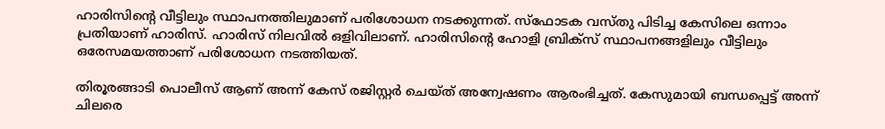ഹാരിസിന്റെ വീട്ടിലും സ്ഥാപനത്തിലുമാണ് പരിശോധന നടക്കുന്നത്. സ്‌ഫോടക വസ്തു പിടിച്ച കേസിലെ ഒന്നാം പ്രതിയാണ് ഹാരിസ്. ഹാരിസ് നിലവില്‍ ഒളിവിലാണ്. ഹാരിസിന്റെ ഹോളി ബ്രിക്‌സ് സ്ഥാപനങ്ങളിലും വീട്ടിലും ഒരേസമയത്താണ് പരിശോധന നടത്തിയത്.

തിരൂരങ്ങാടി പൊലീസ് ആണ് അന്ന് കേസ് രജിസ്റ്റര്‍ ചെയ്ത് അന്വേഷണം ആരംഭിച്ചത്. കേസുമായി ബന്ധപ്പെട്ട് അന്ന് ചിലരെ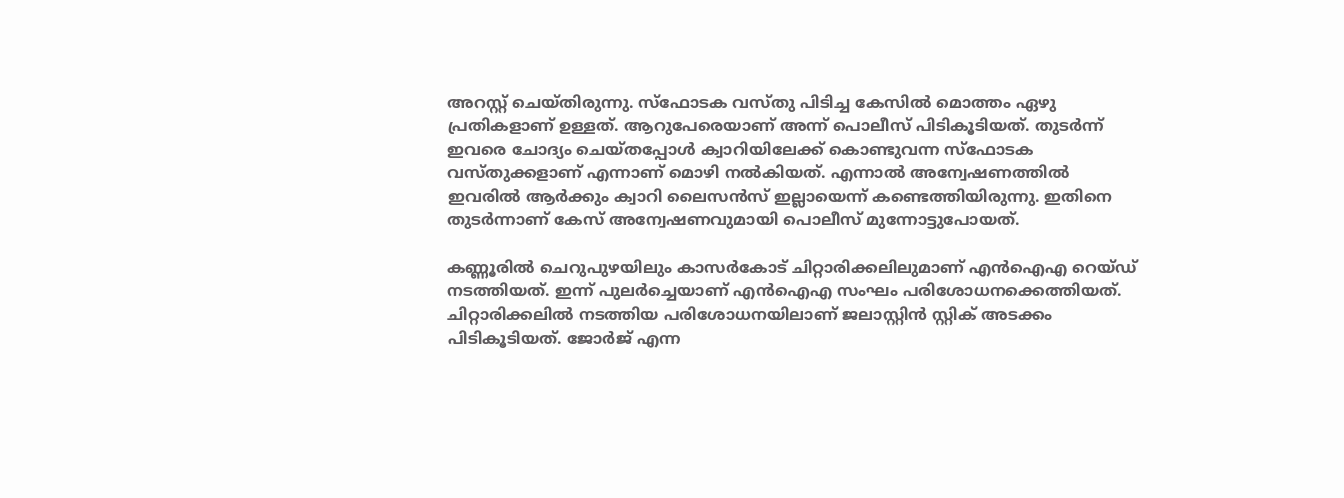അറസ്റ്റ് ചെയ്തിരുന്നു. സ്‌ഫോടക വസ്തു പിടിച്ച കേസില്‍ മൊത്തം ഏഴു പ്രതികളാണ് ഉള്ളത്. ആറുപേരെയാണ് അന്ന് പൊലീസ് പിടികൂടിയത്. തുടര്‍ന്ന് ഇവരെ ചോദ്യം ചെയ്തപ്പോള്‍ ക്വാറിയിലേക്ക് കൊണ്ടുവന്ന സ്‌ഫോടക വസ്തുക്കളാണ് എന്നാണ് മൊഴി നല്‍കിയത്. എന്നാല്‍ അന്വേഷണത്തില്‍ ഇവരില്‍ ആര്‍ക്കും ക്വാറി ലൈസന്‍സ് ഇല്ലായെന്ന് കണ്ടെത്തിയിരുന്നു. ഇതിനെ തുടര്‍ന്നാണ് കേസ് അന്വേഷണവുമായി പൊലീസ് മുന്നോട്ടുപോയത്.

കണ്ണൂരില്‍ ചെറുപുഴയിലും കാസര്‍കോട് ചിറ്റാരിക്കലിലുമാണ് എന്‍ഐഎ റെയ്ഡ് നടത്തിയത്. ഇന്ന് പുലര്‍ച്ചെയാണ് എന്‍ഐഎ സംഘം പരിശോധനക്കെത്തിയത്. ചിറ്റാരിക്കലില്‍ നടത്തിയ പരിശോധനയിലാണ് ജലാസ്റ്റിന്‍ സ്റ്റിക് അടക്കം പിടികൂടിയത്. ജോര്‍ജ് എന്ന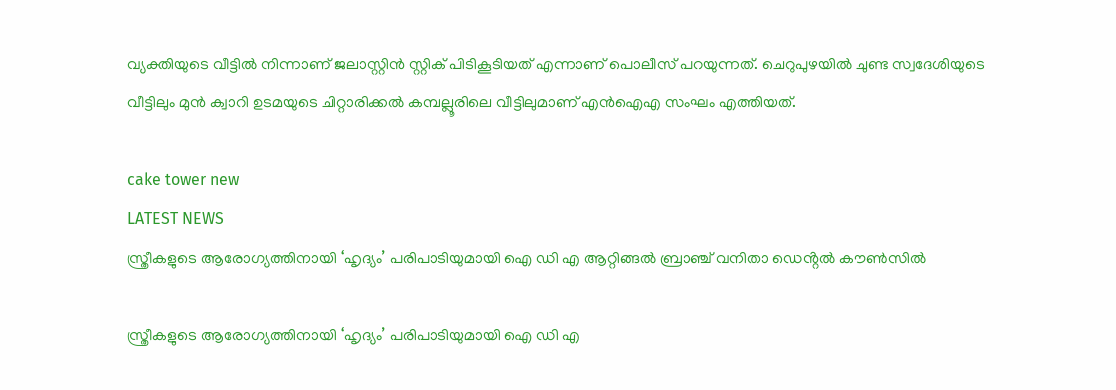വ്യക്തിയുടെ വീട്ടില്‍ നിന്നാണ് ജലാസ്റ്റിന്‍ സ്റ്റിക് പിടികൂടിയത് എന്നാണ് പൊലീസ് പറയുന്നത്. ചെറുപുഴയില്‍ ചുണ്ട സ്വദേശിയുടെ വീട്ടിലും മുന്‍ ക്വാറി ഉടമയുടെ ചിറ്റാരിക്കല്‍ കമ്പല്ലൂരിലെ വീട്ടിലുമാണ് എന്‍ഐഎ സംഘം എത്തിയത്.

cake tower new
LATEST NEWS
സ്ത്രീകളുടെ ആരോഗ്യത്തിനായി ‘ഹൃദ്യം’ പരിപാടിയുമായി ഐ ഡി എ ആറ്റിങ്ങൽ ബ്രാഞ്ച് വനിതാ ഡെൻ്റൽ കൗൺസിൽ

സ്ത്രീകളുടെ ആരോഗ്യത്തിനായി ‘ഹൃദ്യം’ പരിപാടിയുമായി ഐ ഡി എ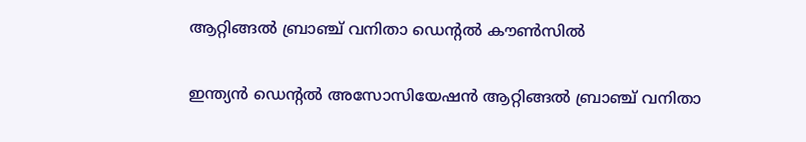ആറ്റിങ്ങൽ ബ്രാഞ്ച് വനിതാ ഡെൻ്റൽ കൗൺസിൽ

ഇന്ത്യൻ ഡെൻ്റൽ അസോസിയേഷൻ ആറ്റിങ്ങൽ ബ്രാഞ്ച് വനിതാ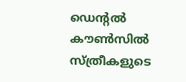ഡെൻ്റൽ കൗൺസിൽ സ്ത്രീകളുടെ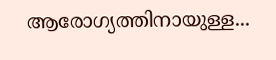ആരോഗ്യത്തിനായുള്ള...